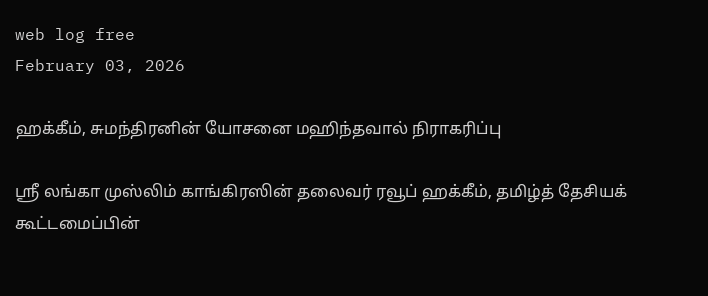web log free
February 03, 2026

ஹக்கீம், சுமந்திரனின் யோசனை மஹிந்தவால் நிராகரிப்பு

ஸ்ரீ லங்கா முஸ்லிம் காங்கிரஸின் தலைவர் ரவூப் ஹக்கீம், தமிழ்த் தேசியக் கூட்டமைப்பின்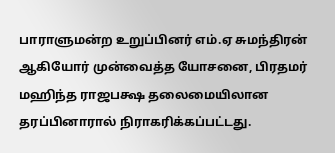பாராளுமன்ற உறுப்பினர் எம்.ஏ சுமந்திரன் ஆகியோர் முன்வைத்த யோசனை, பிரதமர் மஹிந்த ராஜபக்ஷ தலைமையிலான தரப்பினாரால் நிராகரிக்கப்பட்டது.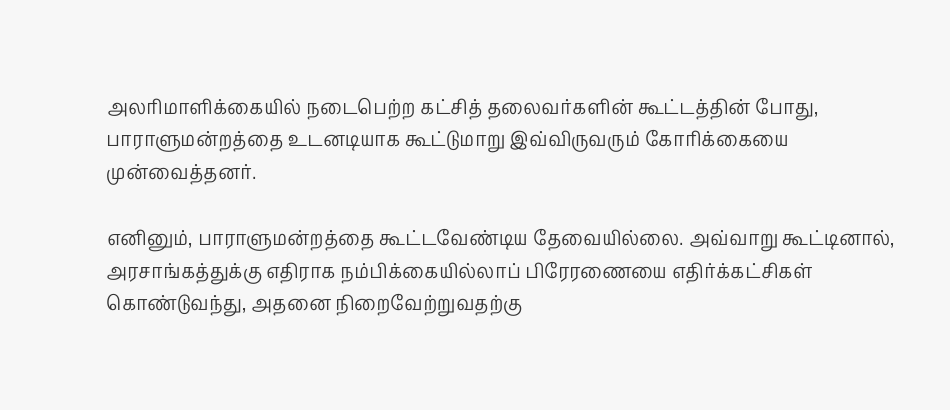அலரிமாளிக்கையில் நடைபெற்ற கட்சித் தலைவர்களின் கூட்டத்தின் போது, பாராளுமன்றத்தை உடனடியாக கூட்டுமாறு இவ்விருவரும் கோரிக்கையை முன்வைத்தனர்.

எனினும், பாராளுமன்றத்தை கூட்டவேண்டிய தேவையில்லை. அவ்வாறு கூட்டினால், அரசாங்கத்துக்கு எதிராக நம்பிக்கையில்லாப் பிரேரணையை எதிர்க்கட்சிகள் கொண்டுவந்து, அதனை நிறைவேற்றுவதற்கு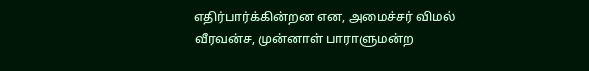எதிர்பார்க்கின்றன என, அமைச்சர் விமல் வீரவன்ச, முன்னாள் பாராளுமன்ற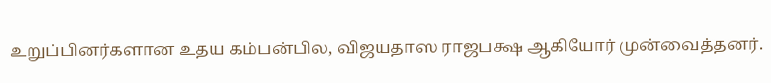உறுப்பினர்களான உதய கம்பன்பில, விஜயதாஸ ராஜபக்ஷ ஆகியோர் முன்வைத்தனர்.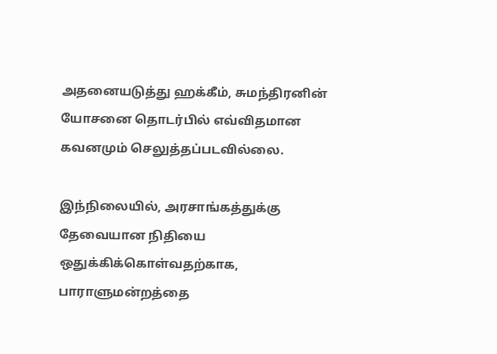அதனையடுத்து ஹக்கீம், சுமந்திரனின் யோசனை தொடர்பில் எவ்விதமான கவனமும் செலுத்தப்படவில்லை.

இந்நிலையில், அரசாங்கத்துக்கு தேவையான நிதியை ஒதுக்கிக்கொள்வதற்காக, பாராளுமன்றத்தை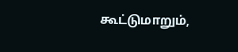கூட்டுமாறும்,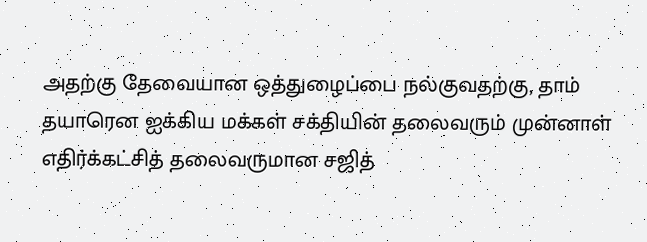அதற்கு தேவையான ஒத்துழைப்பை நல்குவதற்கு, தாம் தயாரென ஐக்கிய மக்கள் சக்தியின் தலைவரும் முன்னாள் எதிர்க்கட்சித் தலைவருமான சஜித்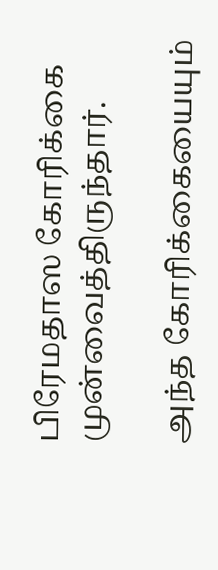பிரேமதாஸ கோரிக்கை முன்வைத்திருந்தார்.

அந்த கோரிக்கையையும்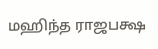மஹிந்த ராஜபக்ஷ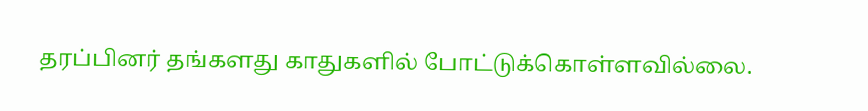தரப்பினர் தங்களது காதுகளில் போட்டுக்கொள்ளவில்லை.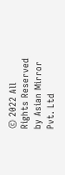© 2022 All Rights Reserved by Asian Mirror Pvt. Ltd